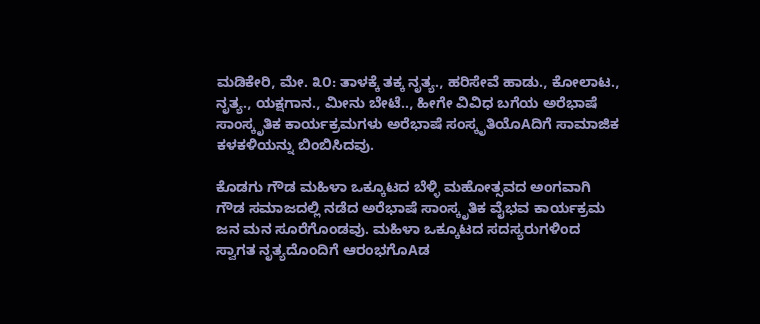ಮಡಿಕೇರಿ, ಮೇ. ೩೦: ತಾಳಕ್ಕೆ ತಕ್ಕ ನೃತ್ಯ., ಹರಿಸೇವೆ ಹಾಡು., ಕೋಲಾಟ., ನೃತ್ಯ., ಯಕ್ಷಗಾನ., ಮೀನು ಬೇಟೆ.., ಹೀಗೇ ವಿವಿಧ ಬಗೆಯ ಅರೆಭಾಷೆ ಸಾಂಸ್ಕೃತಿಕ ಕಾರ್ಯಕ್ರಮಗಳು ಅರೆಭಾಷೆ ಸಂಸ್ಕೃತಿಯೊAದಿಗೆ ಸಾಮಾಜಿಕ ಕಳಕಳಿಯನ್ನು ಬಿಂಬಿಸಿದವು.

ಕೊಡಗು ಗೌಡ ಮಹಿಳಾ ಒಕ್ಕೂಟದ ಬೆಳ್ಳಿ ಮಹೋತ್ಸವದ ಅಂಗವಾಗಿ ಗೌಡ ಸಮಾಜದಲ್ಲಿ ನಡೆದ ಅರೆಭಾಷೆ ಸಾಂಸ್ಕೃತಿಕ ವೈಭವ ಕಾರ್ಯಕ್ರಮ ಜನ ಮನ ಸೂರೆಗೊಂಡವು. ಮಹಿಳಾ ಒಕ್ಕೂಟದ ಸದಸ್ಯರುಗಳಿಂದ ಸ್ವಾಗತ ನೃತ್ಯದೊಂದಿಗೆ ಆರಂಭಗೊAಡ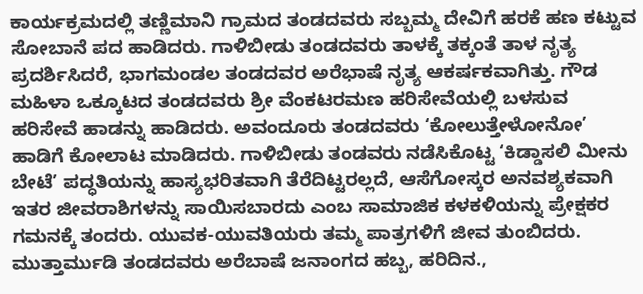ಕಾರ್ಯಕ್ರಮದಲ್ಲಿ ತಣ್ಣಿಮಾನಿ ಗ್ರಾಮದ ತಂಡದವರು ಸಬ್ಬಮ್ಮ ದೇವಿಗೆ ಹರಕೆ ಹಣ ಕಟ್ಟುವ ಸೋಬಾನೆ ಪದ ಹಾಡಿದರು. ಗಾಳಿಬೀಡು ತಂಡದವರು ತಾಳಕ್ಕೆ ತಕ್ಕಂತೆ ತಾಳ ನೃತ್ಯ ಪ್ರದರ್ಶಿಸಿದರೆ, ಭಾಗಮಂಡಲ ತಂಡದವರ ಅರೆಭಾಷೆ ನೃತ್ಯ ಆಕರ್ಷಕವಾಗಿತ್ತು. ಗೌಡ ಮಹಿಳಾ ಒಕ್ಕೂಟದ ತಂಡದವರು ಶ್ರೀ ವೆಂಕಟರಮಣ ಹರಿಸೇವೆಯಲ್ಲಿ ಬಳಸುವ ಹರಿಸೇವೆ ಹಾಡನ್ನು ಹಾಡಿದರು. ಅವಂದೂರು ತಂಡದವರು ‘ಕೋಲುತ್ತೇಳೋನೋ’ ಹಾಡಿಗೆ ಕೋಲಾಟ ಮಾಡಿದರು. ಗಾಳಿಬೀಡು ತಂಡವರು ನಡೆಸಿಕೊಟ್ಟ ‘ಕಿಡ್ಡಾಸಲಿ ಮೀನು ಬೇಟೆ’ ಪದ್ಧತಿಯನ್ನು ಹಾಸ್ಯಭರಿತವಾಗಿ ತೆರೆದಿಟ್ಟರಲ್ಲದೆ, ಆಸೆಗೋಸ್ಕರ ಅನವಶ್ಯಕವಾಗಿ ಇತರ ಜೀವರಾಶಿಗಳನ್ನು ಸಾಯಿಸಬಾರದು ಎಂಬ ಸಾಮಾಜಿಕ ಕಳಕಳಿಯನ್ನು ಪ್ರೇಕ್ಷಕರ ಗಮನಕ್ಕೆ ತಂದರು. ಯುವಕ-ಯುವತಿಯರು ತಮ್ಮ ಪಾತ್ರಗಳಿಗೆ ಜೀವ ತುಂಬಿದರು. ಮುತ್ತಾರ್ಮುಡಿ ತಂಡದವರು ಅರೆಬಾಷೆ ಜನಾಂಗದ ಹಬ್ಬ, ಹರಿದಿನ.,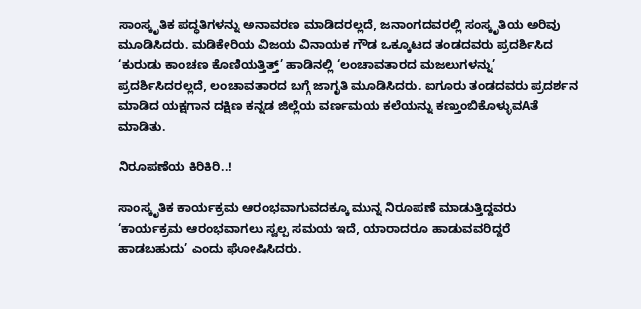ಸಾಂಸ್ಕೃತಿಕ ಪದ್ಧತಿಗಳನ್ನು ಅನಾವರಣ ಮಾಡಿದರಲ್ಲದೆ, ಜನಾಂಗದವರಲ್ಲಿ ಸಂಸ್ಕೃತಿಯ ಅರಿವು ಮೂಡಿಸಿದರು. ಮಡಿಕೇರಿಯ ವಿಜಯ ವಿನಾಯಕ ಗೌಡ ಒಕ್ಕೂಟದ ತಂಡದವರು ಪ್ರದರ್ಶಿಸಿದ ‘ಕುರುಡು ಕಾಂಚಣ ಕೊಣಿಯತ್ತಿತ್ತ್’ ಹಾಡಿನಲ್ಲಿ ‘ಲಂಚಾವತಾರದ ಮಜಲುಗಳನ್ನು’ ಪ್ರದರ್ಶಿಸಿದರಲ್ಲದೆ, ಲಂಚಾವತಾರದ ಬಗ್ಗೆ ಜಾಗೃತಿ ಮೂಡಿಸಿದರು. ಐಗೂರು ತಂಡದವರು ಪ್ರದರ್ಶನ ಮಾಡಿದ ಯಕ್ಷಗಾನ ದಕ್ಷಿಣ ಕನ್ನಡ ಜಿಲ್ಲೆಯ ವರ್ಣಮಯ ಕಲೆಯನ್ನು ಕಣ್ತುಂಬಿಕೊಳ್ಳುವAತೆ ಮಾಡಿತು.

ನಿರೂಪಣೆಯ ಕಿರಿಕಿರಿ..!

ಸಾಂಸ್ಕೃತಿಕ ಕಾರ್ಯಕ್ರಮ ಆರಂಭವಾಗುವದಕ್ಕೂ ಮುನ್ನ ನಿರೂಪಣೆ ಮಾಡುತ್ತಿದ್ದವರು ‘ಕಾರ್ಯಕ್ರಮ ಆರಂಭವಾಗಲು ಸ್ವಲ್ಪ ಸಮಯ ಇದೆ, ಯಾರಾದರೂ ಹಾಡುವವರಿದ್ದರೆ ಹಾಡಬಹುದು’ ಎಂದು ಘೋಷಿಸಿದರು.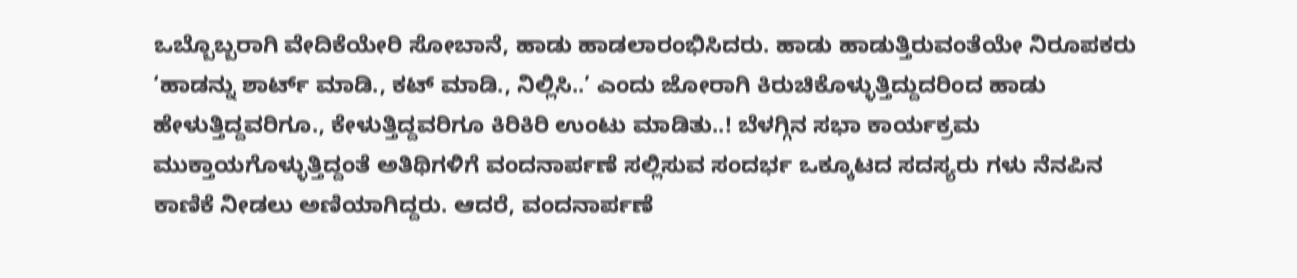ಒಬ್ಬೊಬ್ಬರಾಗಿ ವೇದಿಕೆಯೇರಿ ಸೋಬಾನೆ, ಹಾಡು ಹಾಡಲಾರಂಭಿಸಿದರು. ಹಾಡು ಹಾಡುತ್ತಿರುವಂತೆಯೇ ನಿರೂಪಕರು ‘ಹಾಡನ್ನು ಶಾರ್ಟ್ ಮಾಡಿ., ಕಟ್ ಮಾಡಿ., ನಿಲ್ಲಿಸಿ..’ ಎಂದು ಜೋರಾಗಿ ಕಿರುಚಿಕೊಳ್ಳುತ್ತಿದ್ದುದರಿಂದ ಹಾಡು ಹೇಳುತ್ತಿದ್ದವರಿಗೂ., ಕೇಳುತ್ತಿದ್ದವರಿಗೂ ಕಿರಿಕಿರಿ ಉಂಟು ಮಾಡಿತು..! ಬೆಳಗ್ಗಿನ ಸಭಾ ಕಾರ್ಯಕ್ರಮ ಮುಕ್ತಾಯಗೊಳ್ಳುತ್ತಿದ್ದಂತೆ ಅತಿಥಿಗಳಿಗೆ ವಂದನಾರ್ಪಣೆ ಸಲ್ಲಿಸುವ ಸಂದರ್ಭ ಒಕ್ಕೂಟದ ಸದಸ್ಯರು ಗಳು ನೆನಪಿನ ಕಾಣಿಕೆ ನೀಡಲು ಅಣಿಯಾಗಿದ್ದರು. ಆದರೆ, ವಂದನಾರ್ಪಣೆ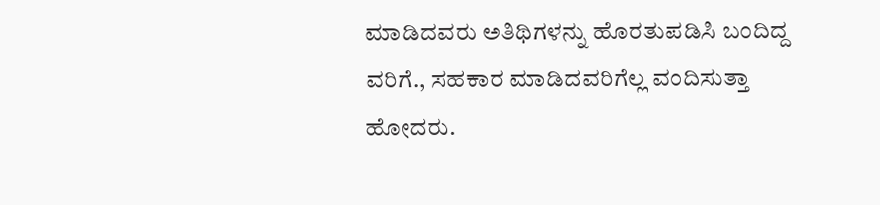ಮಾಡಿದವರು ಅತಿಥಿಗಳನ್ನು ಹೊರತುಪಡಿಸಿ ಬಂದಿದ್ದ ವರಿಗೆ., ಸಹಕಾರ ಮಾಡಿದವರಿಗೆಲ್ಲ ವಂದಿಸುತ್ತಾ ಹೋದರು.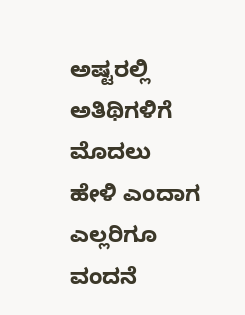ಅಷ್ಟರಲ್ಲಿ ಅತಿಥಿಗಳಿಗೆ ಮೊದಲು ಹೇಳಿ ಎಂದಾಗ ಎಲ್ಲರಿಗೂ ವಂದನೆ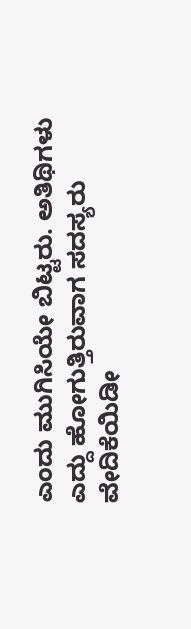ಎಂದು ಮುಗಿಸಿಯೇ ಬಿಟ್ಟರು. ಅತಿಥಿಗಳು ಎದ್ದು ಹೋಗುತ್ತಿರುವಾಗ ಸದಸ್ಯರು ವೇದಿಕೆಯಿಡೀ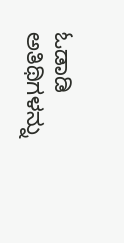ಓಡಾಡಿ ಅತಿಥಿಗಳನ್ನು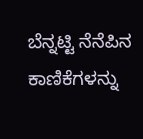ಬೆನ್ನಟ್ಟಿ ನೆನೆಪಿನ ಕಾಣಿಕೆಗಳನ್ನು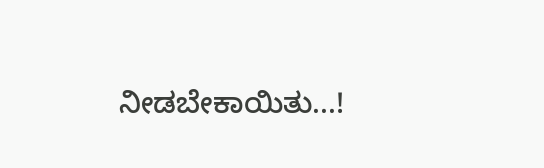ನೀಡಬೇಕಾಯಿತು...!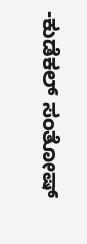-ಕುಡೆಕಲ್ ಸಂತೋಷ್